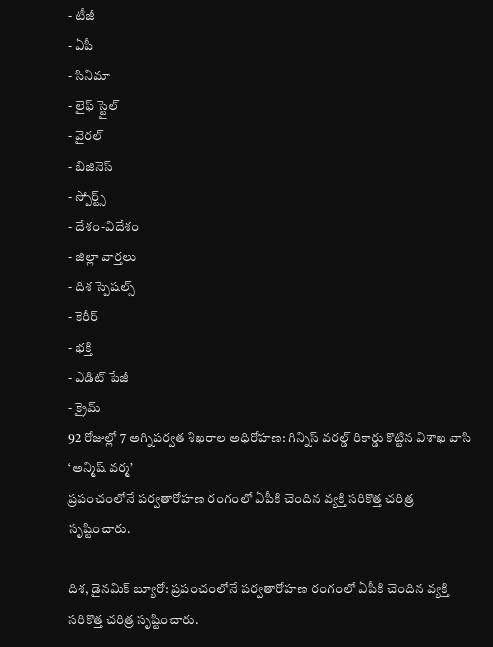- టీజీ
- ఏపీ
- సినిమా
- లైఫ్ స్టైల్
- వైరల్
- బిజినెస్
- స్పోర్ట్స్
- దేశం-విదేశం
- జిల్లా వార్తలు
- దిశ స్పెషల్స్
- కెరీర్
- భక్తి
- ఎడిట్ పేజీ
- క్రైమ్
92 రోజుల్లో 7 అగ్నిపర్వత శిఖరాల అధిరోహణ: గిన్నిస్ వరల్డ్ రికార్డు కొట్టిన విశాఖ వాసి ‘అన్మిష్ వర్మ’
ప్రపంచంలోనే పర్వతారోహణ రంగంలో ఏపీకి చెందిన వ్యక్తి సరికొత్త చరిత్ర సృష్టించారు.

దిశ, డైనమిక్ బ్యూరో: ప్రపంచంలోనే పర్వతారోహణ రంగంలో ఏపీకి చెందిన వ్యక్తి సరికొత్త చరిత్ర సృష్టించారు.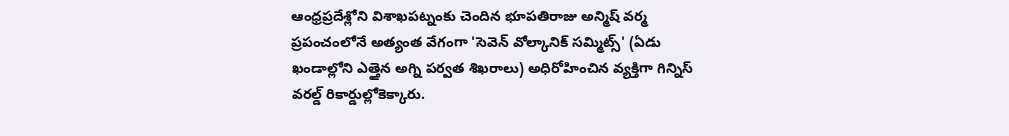ఆంధ్రప్రదేశ్లోని విశాఖపట్నంకు చెందిన భూపతిరాజు అన్మిష్ వర్మ ప్రపంచంలోనే అత్యంత వేగంగా 'సెవెన్ వోల్కానిక్ సమ్మిట్స్' (ఏడు ఖండాల్లోని ఎత్తైన అగ్ని పర్వత శిఖరాలు) అధిరోహించిన వ్యక్తిగా గిన్నిస్ వరల్డ్ రికార్డుల్లోకెక్కారు.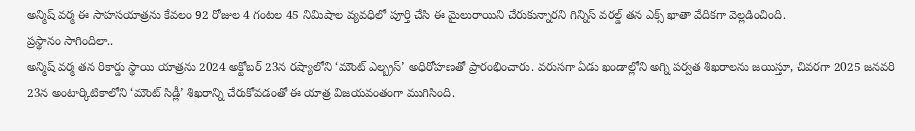అన్మిష్ వర్మ ఈ సాహసయాత్రను కేవలం 92 రోజుల 4 గంటల 45 నిమిషాల వ్యవధిలో పూర్తి చేసి ఈ మైలురాయిని చేరుకున్నారని గిన్నిస్ వరల్డ్ తన ఎక్స్ ఖాతా వేదికగా వెల్లడించింది.
ప్రస్థానం సాగిందిలా..
అన్మిష్ వర్మ తన రికార్డు స్థాయి యాత్రను 2024 అక్టోబర్ 23న రష్యాలోని ‘మౌంట్ ఎల్బ్రస్’ అధిరోహణతో ప్రారంభించారు. వరుసగా ఏడు ఖండాల్లోని అగ్ని పర్వత శిఖరాలను జయిస్తూ, చివరగా 2025 జనవరి 23న అంటార్కిటికాలోని ‘మౌంట్ సిడ్లీ’ శిఖరాన్ని చేరుకోవడంతో ఈ యాత్ర విజయవంతంగా ముగిసింది.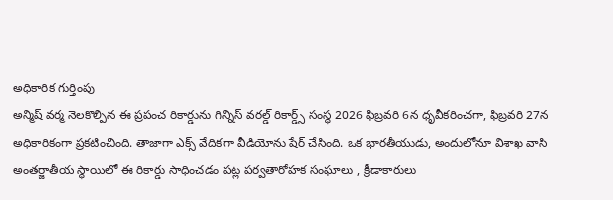అధికారిక గుర్తింపు
అన్మిష్ వర్మ నెలకొల్పిన ఈ ప్రపంచ రికార్డును గిన్నిస్ వరల్డ్ రికార్డ్స్ సంస్థ 2026 ఫిబ్రవరి 6న ధృవీకరించగా, ఫిబ్రవరి 27న అధికారికంగా ప్రకటించింది. తాజాగా ఎక్స్ వేదికగా వీడియోను షేర్ చేసింది. ఒక భారతీయుడు, అందులోనూ విశాఖ వాసి అంతర్జాతీయ స్థాయిలో ఈ రికార్డు సాధించడం పట్ల పర్వతారోహక సంఘాలు , క్రీడాకారులు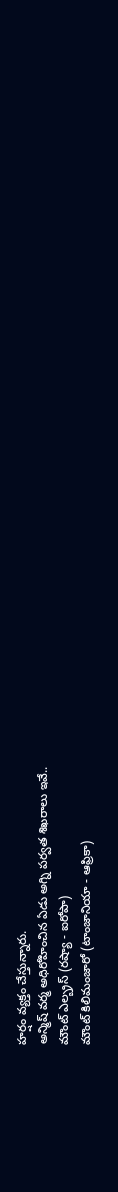హర్షం వ్యక్తం చేస్తున్నారు.
అన్మిష్ వర్మ అధిరోహించిన ఏడు అగ్ని పర్వత శిఖరాలు ఇవే..
మౌంట్ ఎల్బ్రస్ (రష్యా - ఐరోపా)
మౌంట్ కిలిమంజారో (టాంజానియా - ఆఫ్రికా)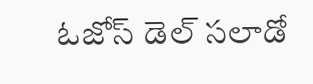ఓజోస్ డెల్ సలాడో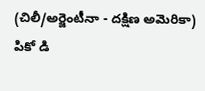(చిలీ/అర్జెంటీనా - దక్షిణ అమెరికా)
పికో డి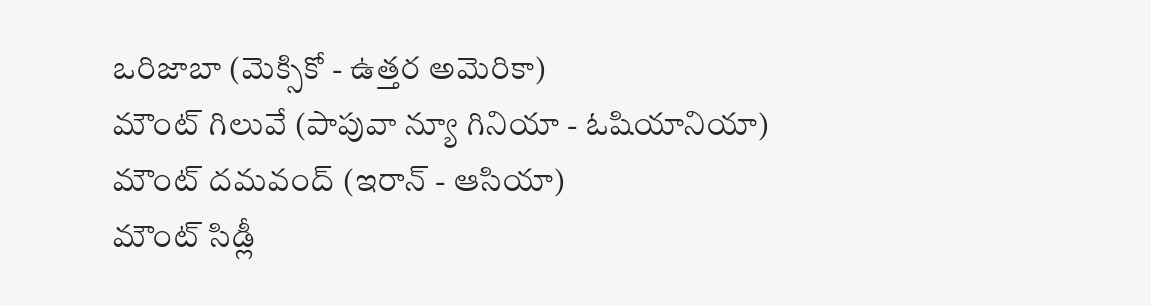ఒరిజాబా (మెక్సికో - ఉత్తర అమెరికా)
మౌంట్ గిలువే (పాపువా న్యూ గినియా - ఓషియానియా)
మౌంట్ దమవంద్ (ఇరాన్ - ఆసియా)
మౌంట్ సిడ్లీ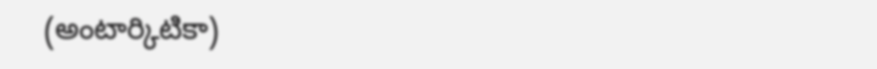(అంటార్కిటికా)